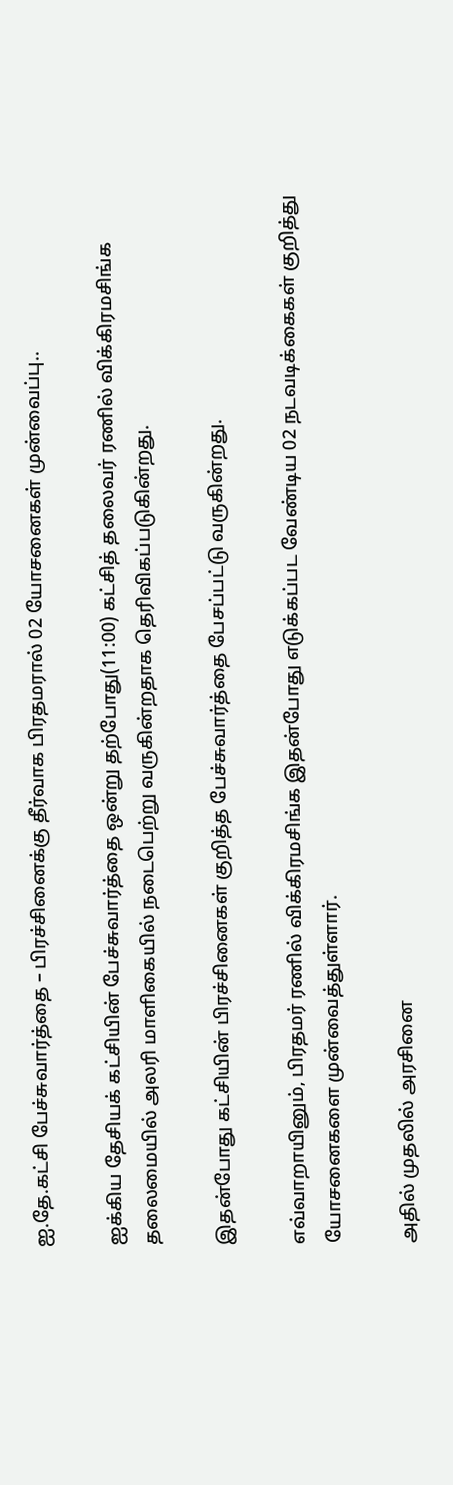ஐ.தே.கட்சி பேச்சுவார்த்தை – பிரச்சினைக்கு தீர்வாக பிரதமரால் 02 யோசனைகள் முன்வைப்பு..

ஐக்கிய தேசியக் கட்சியின் பேச்சுவார்த்தை ஒன்று தற்போது(11:00) கட்சித் தலைவர் ரணில் விக்கிரமசிங்க தலைமையில் அலரி மாளிகையில் நடைபெற்று வருகின்றதாக தெரிவிகப்படுகின்றது.

இதன்போது கட்சியின் பிரச்சினைகள் குறித்த பேச்சுவார்த்தை பேசப்பட்டு வருகின்றது.

எவ்வாறாயினும், பிரதமர் ரணில் விக்கிரமசிங்க இதன்போது எடுக்கப்பட வேண்டிய 02 நடவடிக்கைகள் குறித்து யோசனைகளை முன்வைத்துள்ளார்.

அதில் முதலில் அரசினை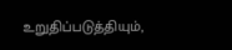உறுதிப்படுத்தியும்,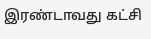இரண்டாவது கட்சி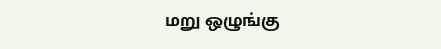மறு ஒழுங்கு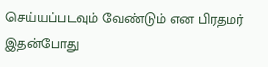செய்யப்படவும் வேண்டும் என பிரதமர் இதன்போது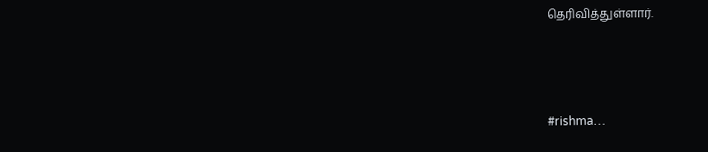தெரிவித்துள்ளார்.



#rishma…